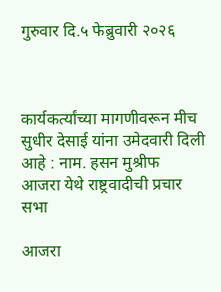गुरुवार दि.५ फेब्रुवारी २०२६



कार्यकर्त्यांच्या मागणीवरून मीच सुधीर देसाई यांना उमेदवारी दिली आहे : नाम. हसन मुश्रीफ
आजरा येथे राष्ट्रवादीची प्रचार सभा

आजरा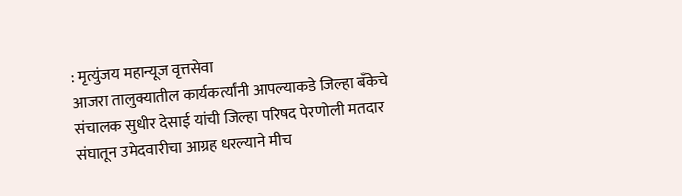: मृत्युंजय महान्यूज वृत्तसेवा
आजरा तालुक्यातील कार्यकर्त्यांनी आपल्याकडे जिल्हा बँकेचे संचालक सुधीर देसाई यांची जिल्हा परिषद पेरणोली मतदार संघातून उमेदवारीचा आग्रह धरल्याने मीच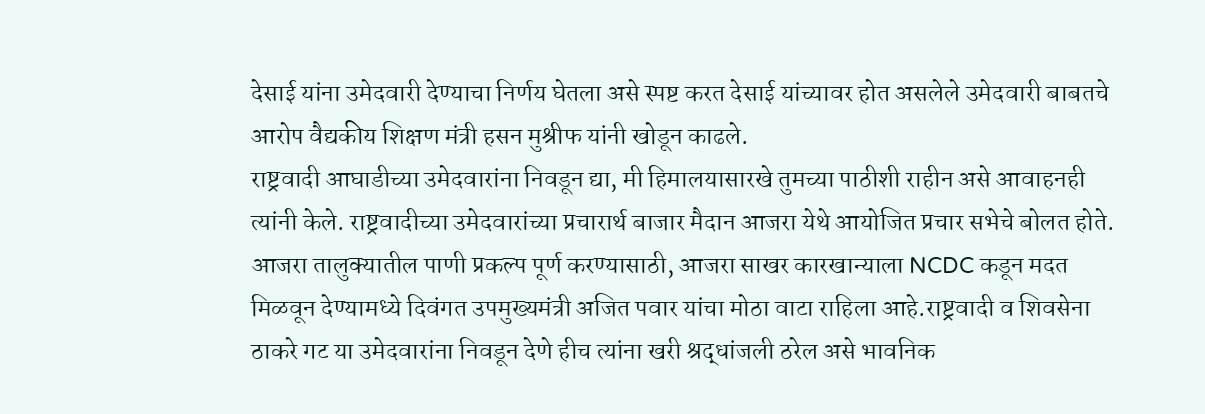देसाई यांना उमेदवारी देण्याचा निर्णय घेतला असे स्पष्ट करत देसाई यांच्यावर होत असलेले उमेदवारी बाबतचे आरोप वैद्यकीय शिक्षण मंत्री हसन मुश्रीफ यांनी खोडून काढले.
राष्ट्रवादी आघाडीच्या उमेदवारांना निवडून द्या, मी हिमालयासारखे तुमच्या पाठीशी राहीन असे आवाहनही त्यांनी केले. राष्ट्रवादीच्या उमेदवारांच्या प्रचारार्थ बाजार मैदान आजरा येथे आयोजित प्रचार सभेचे बोलत होते.
आजरा तालुक्यातील पाणी प्रकल्प पूर्ण करण्यासाठी, आजरा साखर कारखान्याला NCDC कडून मदत मिळवून देण्यामध्ये दिवंगत उपमुख्यमंत्री अजित पवार यांचा मोठा वाटा राहिला आहे.राष्ट्रवादी व शिवसेना ठाकरे गट या उमेदवारांना निवडून देणे हीच त्यांना खरी श्रद्धांजली ठरेल असे भावनिक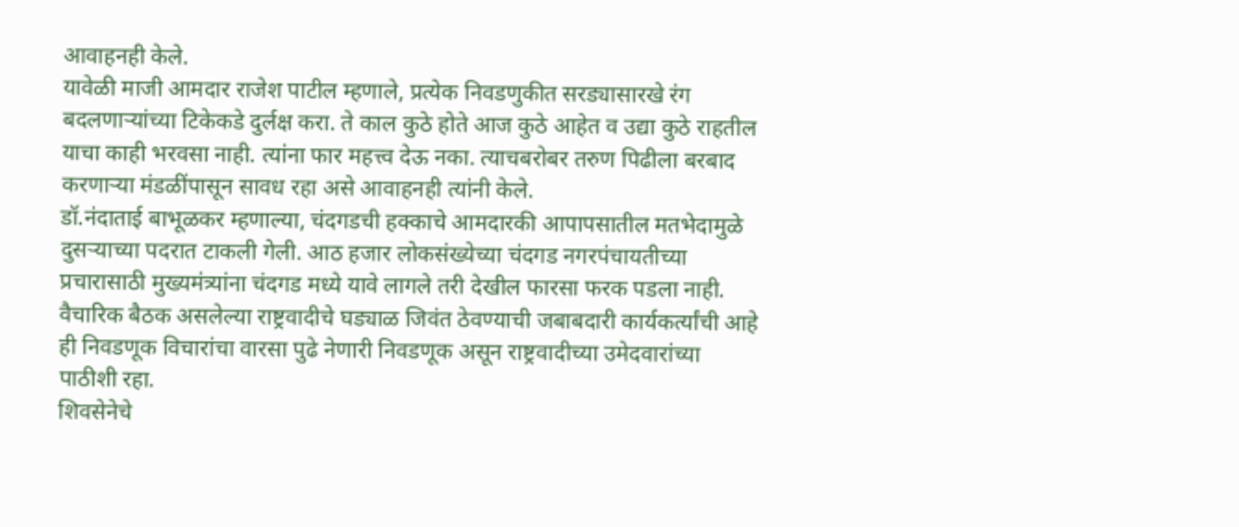आवाहनही केले.
यावेळी माजी आमदार राजेश पाटील म्हणाले, प्रत्येक निवडणुकीत सरड्यासारखे रंग बदलणाऱ्यांच्या टिकेकडे दुर्लक्ष करा. ते काल कुठे होते आज कुठे आहेत व उद्या कुठे राहतील याचा काही भरवसा नाही. त्यांना फार महत्त्व देऊ नका. त्याचबरोबर तरुण पिढीला बरबाद करणाऱ्या मंडळींपासून सावध रहा असे आवाहनही त्यांनी केले.
डॉ.नंदाताई बाभूळकर म्हणाल्या, चंदगडची हक्काचे आमदारकी आपापसातील मतभेदामुळे दुसऱ्याच्या पदरात टाकली गेली. आठ हजार लोकसंख्येच्या चंदगड नगरपंचायतीच्या प्रचारासाठी मुख्यमंत्र्यांना चंदगड मध्ये यावे लागले तरी देखील फारसा फरक पडला नाही. वैचारिक बैठक असलेल्या राष्ट्रवादीचे घड्याळ जिवंत ठेवण्याची जबाबदारी कार्यकर्त्यांची आहे ही निवडणूक विचारांचा वारसा पुढे नेणारी निवडणूक असून राष्ट्रवादीच्या उमेदवारांच्या पाठीशी रहा.
शिवसेनेचे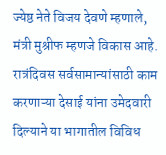ज्येष्ठ नेते विजय देवणे म्हणाले, मंत्री मुश्रीफ म्हणजे विकास आहे. रात्रंदिवस सर्वसामान्यांसाठी काम करणाऱ्या देसाई यांना उमेदवारी दिल्याने या भागातील विविध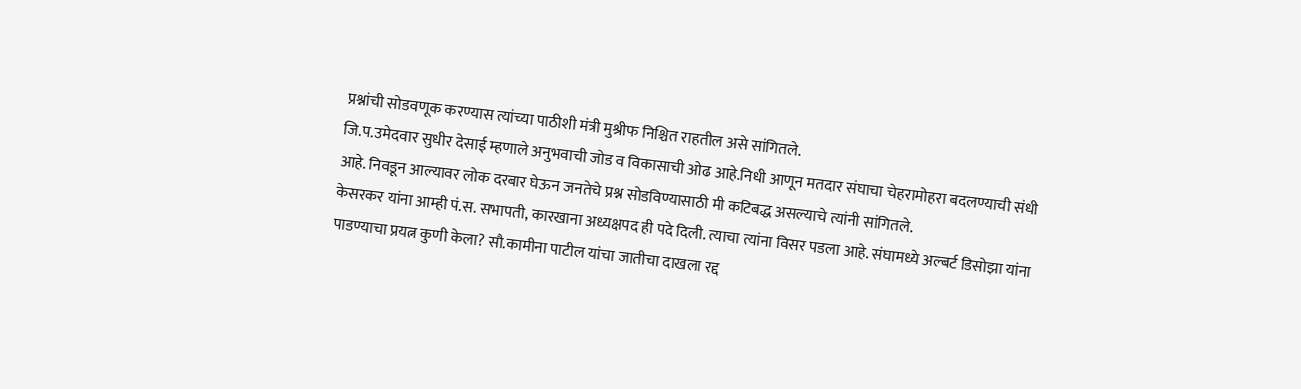प्रश्नांची सोडवणूक करण्यास त्यांच्या पाठीशी मंत्री मुश्रीफ निश्चित राहतील असे सांगितले.
जि.प.उमेदवार सुधीर देसाई म्हणाले अनुभवाची जोड व विकासाची ओढ आहे.निधी आणून मतदार संघाचा चेहरामोहरा बदलण्याची संधी आहे. निवडून आल्यावर लोक दरबार घेऊन जनतेचे प्रश्न सोडविण्यासाठी मी कटिबद्ध असल्याचे त्यांनी सांगितले.
केसरकर यांना आम्ही पं.स. सभापती, कारखाना अध्यक्षपद ही पदे दिली. त्याचा त्यांना विसर पडला आहे. संघामध्ये अल्बर्ट डिसोझा यांना पाडण्याचा प्रयत्न कुणी केला? सौ.कामीना पाटील यांचा जातीचा दाखला रद्द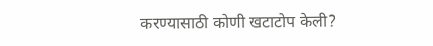करण्यासाठी कोणी खटाटोप केली?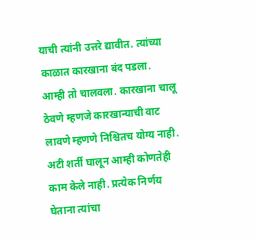याची त्यांनी उत्तरे द्यावीत. त्यांच्या काळात कारखाना बंद पडला. आम्ही तो चालवला. कारखाना चालू ठेवणे म्हणजे कारखान्याची वाट लावणे म्हणणे निश्चितच योग्य नाही. अटी शर्ती घालून आम्ही कोणतेही काम केले नाही. प्रत्येक निर्णय घेताना त्यांचा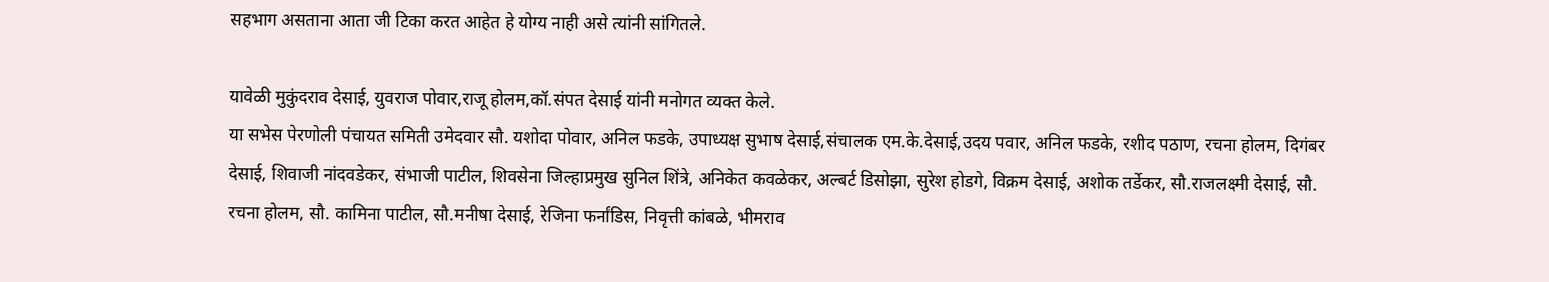सहभाग असताना आता जी टिका करत आहेत हे योग्य नाही असे त्यांनी सांगितले.

यावेळी मुकुंदराव देसाई, युवराज पोवार,राजू होलम,कॉ.संपत देसाई यांनी मनोगत व्यक्त केले.
या सभेस पेरणोली पंचायत समिती उमेदवार सौ. यशोदा पोवार, अनिल फडके, उपाध्यक्ष सुभाष देसाई,संचालक एम.के.देसाई,उदय पवार, अनिल फडके, रशीद पठाण, रचना होलम, दिगंबर देसाई, शिवाजी नांदवडेकर, संभाजी पाटील, शिवसेना जिल्हाप्रमुख सुनिल शिंत्रे, अनिकेत कवळेकर, अल्बर्ट डिसोझा, सुरेश होडगे, विक्रम देसाई, अशोक तर्डेकर, सौ.राजलक्ष्मी देसाई, सौ. रचना होलम, सौ. कामिना पाटील, सौ.मनीषा देसाई, रेजिना फर्नांडिस, निवृत्ती कांबळे, भीमराव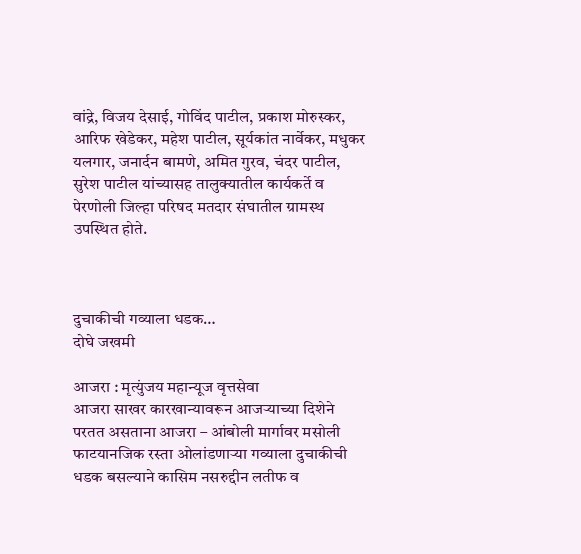वांद्रे, विजय देसाई, गोविंद पाटील, प्रकाश मोरुस्कर, आरिफ खेडेकर, महेश पाटील, सूर्यकांत नार्वेकर, मधुकर यलगार, जनार्दन बामणे, अमित गुरव, चंदर पाटील, सुरेश पाटील यांच्यासह तालुक्यातील कार्यकर्ते व पेरणोली जिल्हा परिषद मतदार संघातील ग्रामस्थ उपस्थित होते.



दुचाकीची गव्याला धडक…
दोघे जखमी

आजरा : मृत्युंजय महान्यूज वृत्तसेवा
आजरा साखर कारखान्यावरून आजऱ्याच्या दिशेने परतत असताना आजरा – आंबोली मार्गावर मसोली फाटयानजिक रस्ता ओलांडणाऱ्या गव्याला दुचाकीची धडक बसल्याने कासिम नसरुद्दीन लतीफ व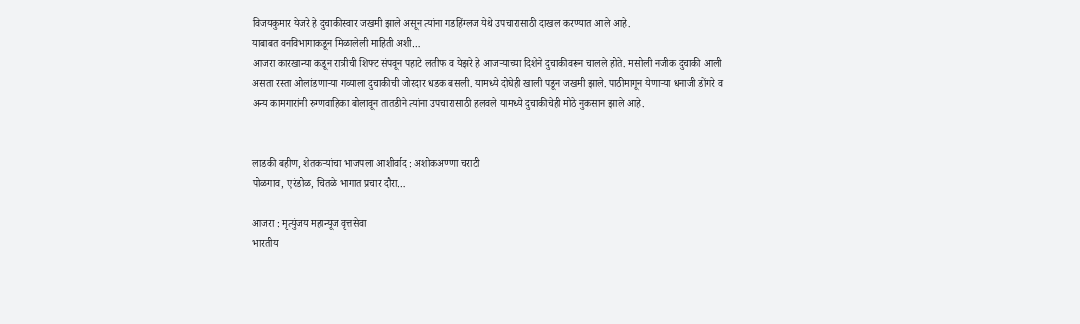विजयकुमार येजरे हे दुचाकीस्वार जखमी झाले असून त्यांना गडहिंग्लज येथे उपचारासाठी दाखल करण्यात आले आहे.
याबाबत वनविभागाकडून मिळालेली माहिती अशी…
आजरा कारखान्या कडून रात्रीची शिफ्ट संपवून पहाटे लतीफ व येझरे हे आजऱ्याच्या दिशेने दुचाकीवरून चालले होते. मसोली नजीक दुचाकी आली असता रस्ता ओलांडणाऱ्या गव्याला दुचाकीची जोरदार धडक बसली. यामध्ये दोघेही खाली पडून जखमी झाले. पाठीमागून येणाऱ्या धनाजी डोंगरे व अन्य कामगारांनी रुग्णवाहिका बोलावून तातडीने त्यांना उपचारासाठी हलवले यामध्ये दुचाकीचेही मोठे नुकसान झाले आहे.


लाडकी बहीण, शेतकऱ्यांचा भाजपला आशीर्वाद : अशोकअण्णा चराटी
पोळगाव, एरंडोळ, चितळे भागात प्रचार दौरा…

आजरा : मृत्युंजय महान्यूज वृत्तसेवा
भारतीय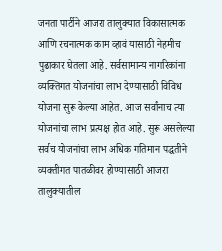जनता पार्टीने आजरा तालुक्यात विकासात्मक आणि रचनात्मक काम व्हावं यासाठी नेहमीच पुढाकार घेतला आहे. सर्वसामान्य नागरिकांना व्यक्तिगत योजनांचा लाभ देण्यासाठी विविध योजना सुरू केल्या आहेत. आज सर्वांनाच त्या योजनांचा लाभ प्रत्यक्ष होत आहे. सुरू असलेल्या सर्वच योजनांचा लाभ अधिक गतिमान पद्धतीने व्यक्तीगत पातळीवर होण्यासाठी आजरा तालुक्यातील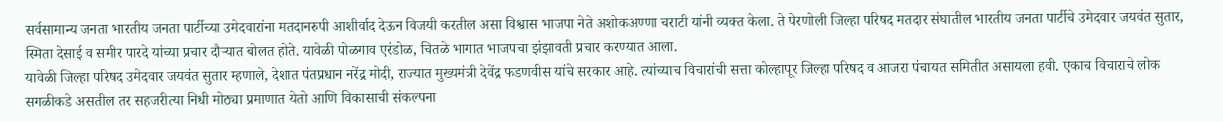सर्वसामान्य जनता भारतीय जनता पार्टीच्या उमेदवारांना मतदानरुपी आशीर्वाद देऊन विजयी करतील असा विश्वास भाजपा नेते अशोकअण्णा चराटी यांनी व्यक्त केला. ते पेरणोली जिल्हा परिषद मतदार संघातील भारतीय जनता पार्टीचे उमेदवार जयवंत सुतार, स्मिता देसाई व समीर पारदे यांच्या प्रचार दौऱ्यात बोलत होते. यावेळी पोळगाव एरंडोळ, चितळे भागात भाजपचा झंझावती प्रचार करण्यात आला.
यावेळी जिल्हा परिषद उमेदवार जयवंत सुतार म्हणाले, देशात पंतप्रधान नरेंद्र मोदी, राज्यात मुख्यमंत्री देवेंद्र फडणवीस यांचे सरकार आहे. त्यांच्याच विचारांची सत्ता कोल्हापूर जिल्हा परिषद व आजरा पंचायत समितीत असायला हवी. एकाच विचाराचे लोक सगळीकडे असतील तर सहजरीत्या निधी मोठ्या प्रमाणात येतो आणि विकासाची संकल्पना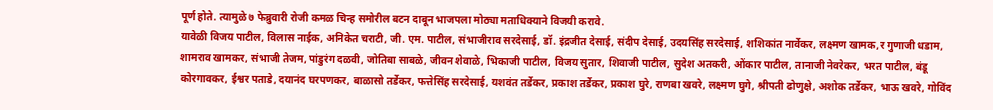पूर्ण होते. त्यामुळे ७ फेब्रुवारी रोजी कमळ चिन्ह समोरील बटन दाबून भाजपला मोठ्या मताधिक्याने विजयी करावे.
यावेळी विजय पाटील, विलास नाईक, अनिकेत चराटी, जी. एम. पाटील, संभाजीराव सरदेसाई, डॉ. इंद्रजीत देसाई, संदीप देसाई, उदयसिंह सरदेसाई, शशिकांत नार्वेकर, लक्ष्मण खामक,र गुणाजी धडाम, शामराव खामकर, संभाजी तेजम, पांडुरंग दळवी, जोतिबा साबळे, जीवन शेवाळे, भिकाजी पाटील, विजय सुतार, शिवाजी पाटील, सुदेश अतकरी, ओंकार पाटील, तानाजी नेवरेकर, भरत पाटील, बंडू कोरगावकर, ईश्वर पताडे, दयानंद घरपणकर, बाळासो तर्डेकर, फत्तेसिंह सरदेसाई, यशवंत तर्डेकर, प्रकाश तर्डेकर, प्रकाश घुरे, राणबा खवरे, लक्ष्मण घुगे, श्रीपती ढोणुक्षे, अशोक तर्डेकर, भाऊ खवरे, गोविंद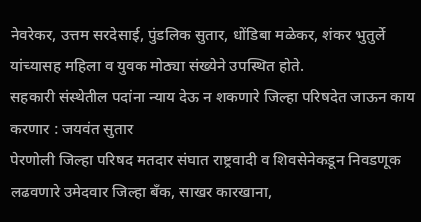नेवरेकर, उत्तम सरदेसाई, पुंडलिक सुतार, धोंडिबा मळेकर, शंकर भुतुर्ले यांच्यासह महिला व युवक मोठ्या संख्येने उपस्थित होते.
सहकारी संस्थेतील पदांना न्याय देऊ न शकणारे जिल्हा परिषदेत जाऊन काय करणार : जयवंत सुतार
पेरणोली जिल्हा परिषद मतदार संघात राष्ट्रवादी व शिवसेनेकडून निवडणूक लढवणारे उमेदवार जिल्हा बँक, साखर कारखाना,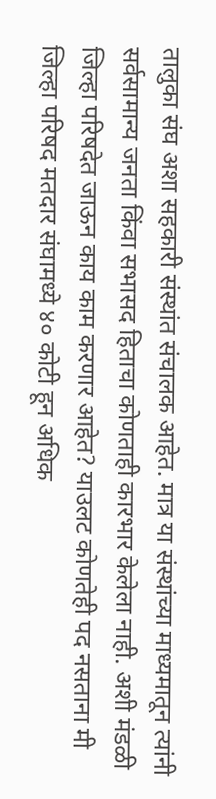तालुका संघ अशा सहकारी संस्थांत संचालक आहेत. मात्र या संस्थांच्या माध्यमातून त्यांनी सर्वसामान्य जनता किंवा सभासद हिताचा कोणताही कारभार केलेला नाही. अशी मंडळी जिल्हा परिषदेत जाऊन काय काम करणार आहेत? याउलट कोणतेही पद नसताना मी जिल्हा परिषद मतदार संघामध्ये ४० कोटी हून अधिक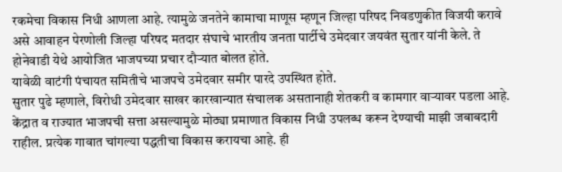रकमेचा विकास निधी आणला आहे. त्यामुळे जनतेने कामाचा माणूस म्हणून जिल्हा परिषद निवडणुकीत विजयी करावे असे आवाहन पेरणोली जिल्हा परिषद मतदार संघाचे भारतीय जनता पार्टीचे उमेदवार जयवंत सुतार यांनी केले. ते होनेवाडी येथे आयोजित भाजपच्या प्रचार दौऱ्यात बोलत होते.
यावेळी वाटंगी पंचायत समितीचे भाजपचे उमेदवार समीर पारदे उपस्थित होते.
सुतार पुढे म्हणाले, विरोधी उमेदवार साखर कारखान्यात संचालक असतानाही शेतकरी व कामगार वाऱ्यावर पडला आहे. केंद्रात व राज्यात भाजपची सत्ता असल्यामुळे मोठ्या प्रमाणात विकास निधी उपलब्ध करून देण्याची माझी जबाबदारी राहील. प्रत्येक गावात चांगल्या पद्धतीचा विकास करायचा आहे. ही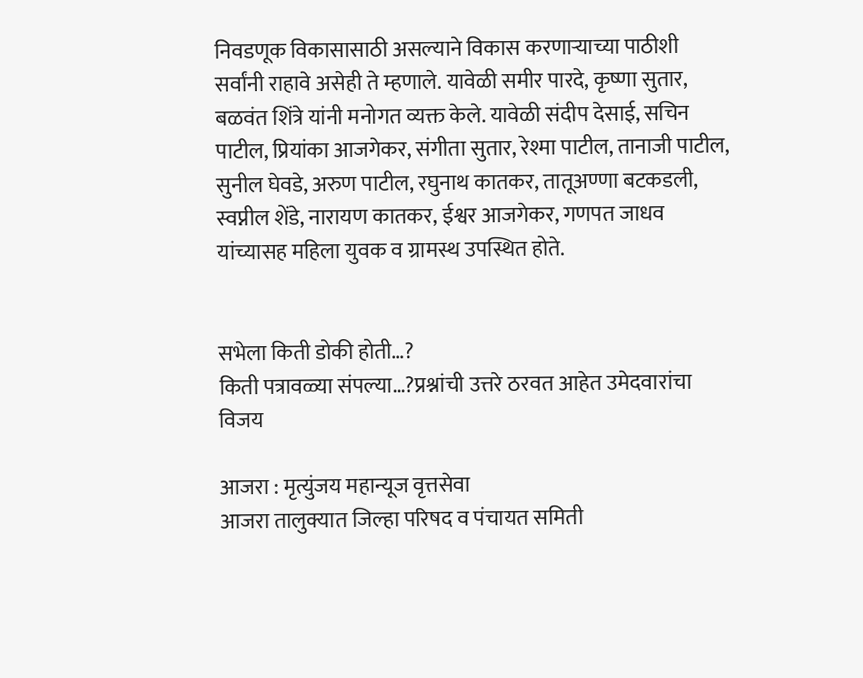निवडणूक विकासासाठी असल्याने विकास करणाऱ्याच्या पाठीशी सर्वांनी राहावे असेही ते म्हणाले. यावेळी समीर पारदे, कृष्णा सुतार, बळवंत शिंत्रे यांनी मनोगत व्यक्त केले. यावेळी संदीप देसाई, सचिन पाटील, प्रियांका आजगेकर, संगीता सुतार, रेश्मा पाटील, तानाजी पाटील, सुनील घेवडे, अरुण पाटील, रघुनाथ कातकर, तातूअण्णा बटकडली, स्वप्नील शेंडे, नारायण कातकर, ईश्वर आजगेकर, गणपत जाधव यांच्यासह महिला युवक व ग्रामस्थ उपस्थित होते.


सभेला किती डोकी होती…?
किती पत्रावळ्या संपल्या…?प्रश्नांची उत्तरे ठरवत आहेत उमेदवारांचा विजय

आजरा : मृत्युंजय महान्यूज वृत्तसेवा
आजरा तालुक्यात जिल्हा परिषद व पंचायत समिती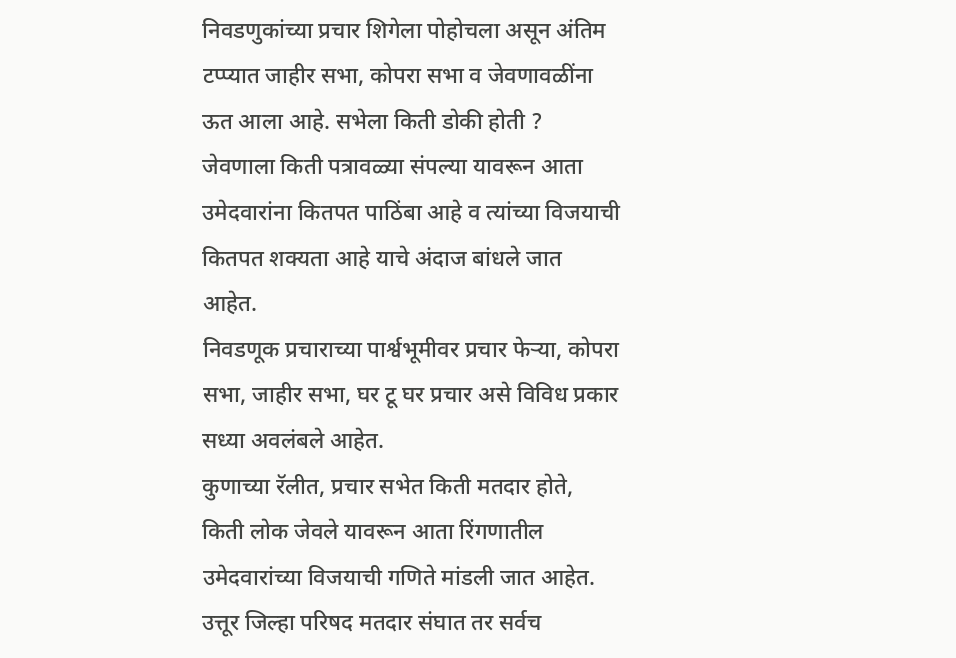निवडणुकांच्या प्रचार शिगेला पोहोचला असून अंतिम टप्प्यात जाहीर सभा, कोपरा सभा व जेवणावळींना ऊत आला आहे. सभेला किती डोकी होती ? जेवणाला किती पत्रावळ्या संपल्या यावरून आता उमेदवारांना कितपत पाठिंबा आहे व त्यांच्या विजयाची कितपत शक्यता आहे याचे अंदाज बांधले जात आहेत.
निवडणूक प्रचाराच्या पार्श्वभूमीवर प्रचार फेऱ्या, कोपरा सभा, जाहीर सभा, घर टू घर प्रचार असे विविध प्रकार सध्या अवलंबले आहेत.
कुणाच्या रॅलीत, प्रचार सभेत किती मतदार होते, किती लोक जेवले यावरून आता रिंगणातील उमेदवारांच्या विजयाची गणिते मांडली जात आहेत. उत्तूर जिल्हा परिषद मतदार संघात तर सर्वच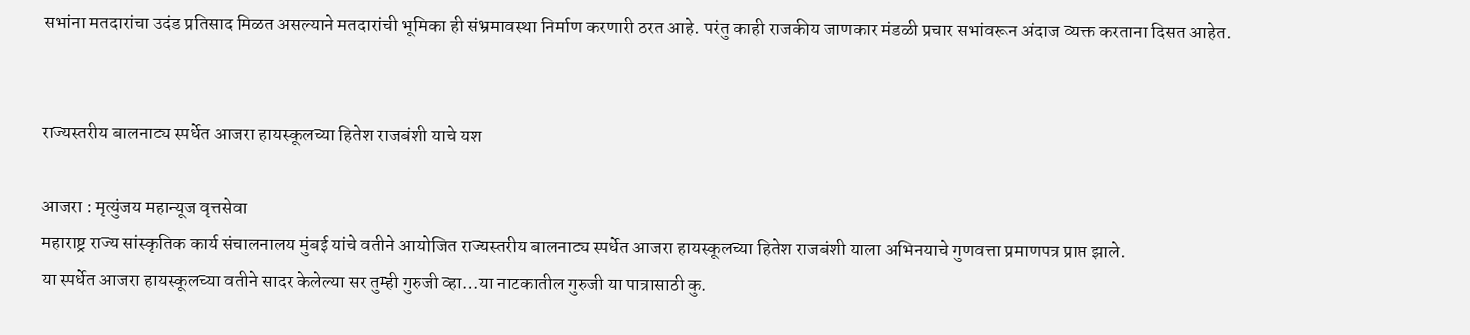सभांना मतदारांचा उदंड प्रतिसाद मिळत असल्याने मतदारांची भूमिका ही संभ्रमावस्था निर्माण करणारी ठरत आहे. परंतु काही राजकीय जाणकार मंडळी प्रचार सभांवरून अंदाज व्यक्त करताना दिसत आहेत.


राज्यस्तरीय बालनाट्य स्पर्धेत आजरा हायस्कूलच्या हितेश राजबंशी याचे यश

आजरा : मृत्युंजय महान्यूज वृत्तसेवा
महाराष्ट्र राज्य सांस्कृतिक कार्य संचालनालय मुंबई यांचे वतीने आयोजित राज्यस्तरीय बालनाट्य स्पर्धेत आजरा हायस्कूलच्या हितेश राजबंशी याला अभिनयाचे गुणवत्ता प्रमाणपत्र प्राप्त झाले.
या स्पर्धेत आजरा हायस्कूलच्या वतीने सादर केलेल्या सर तुम्ही गुरुजी व्हा…या नाटकातील गुरुजी या पात्रासाठी कु.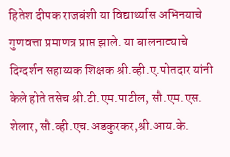हितेश दीपक राजबंशी या विद्यार्थ्यास अभिनयाचे गुणवत्ता प्रमाणत्र प्राप्त झाले. या बालनाट्याचे दिग्दर्शन सहाय्यक शिक्षक श्री.व्ही.ए.पोतदार यांनी केले होते तसेच श्री.टी.एम.पाटील, सौ.एम.एस. शेलार, सौ.व्ही.एच.अडकुरकर,श्री.आय.के.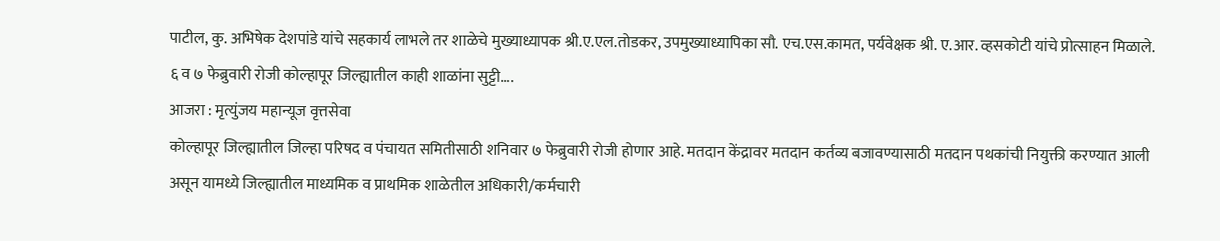पाटील, कु. अभिषेक देशपांडे यांचे सहकार्य लाभले तर शाळेचे मुख्याध्यापक श्री.ए.एल.तोडकर, उपमुख्याध्यापिका सौ. एच.एस.कामत, पर्यवेक्षक श्री. ए.आर. व्हसकोटी यांचे प्रोत्साहन मिळाले.
६ व ७ फेब्रुवारी रोजी कोल्हापूर जिल्ह्यातील काही शाळांना सुट्टी….
आजरा : मृत्युंजय महान्यूज वृत्तसेवा
कोल्हापूर जिल्ह्यातील जिल्हा परिषद व पंचायत समितीसाठी शनिवार ७ फेब्रुवारी रोजी होणार आहे. मतदान केंद्रावर मतदान कर्तव्य बजावण्यासाठी मतदान पथकांची नियुक्ती करण्यात आली असून यामध्ये जिल्ह्यातील माध्यमिक व प्राथमिक शाळेतील अधिकारी/कर्मचारी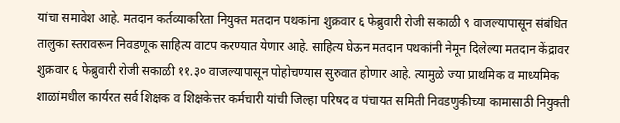यांचा समावेश आहे. मतदान कर्तव्याकरिता नियुक्त मतदान पथकांना शुक्रवार ६ फेब्रुवारी रोजी सकाळी ९ वाजल्यापासून संबंधित तालुका स्तरावरून निवडणूक साहित्य वाटप करण्यात येणार आहे. साहित्य घेऊन मतदान पथकांनी नेमून दिलेल्या मतदान केंद्रावर शुक्रवार ६ फेब्रुवारी रोजी सकाळी ११.३० वाजल्यापासून पोहोचण्यास सुरुवात होणार आहे. त्यामुळे ज्या प्राथमिक व माध्यमिक शाळांमधील कार्यरत सर्व शिक्षक व शिक्षकेत्तर कर्मचारी यांची जिल्हा परिषद व पंचायत समिती निवडणुकीच्या कामासाठी नियुक्ती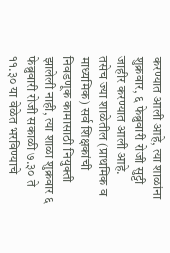करण्यात आली आहे, त्या शाळांना शुक्रवार, ६ फेब्रुवारी रोजी सुट्टी जाहीर करण्यात आली आहे.
तसेच ज्या शाळेतील (प्राथमिक व माध्यमिक) सर्व शिक्षकांची निवडणूक कामासाठी नियुक्ती झालेली नाही, त्या शाळा शुक्रवार ६ फेब्रुवारी रोजी सकाळी ७.३० ते ११.३० या वेळेत भरविण्याचे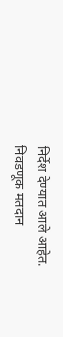निर्देश देण्यात आले आहेत. निवडणूक मतदान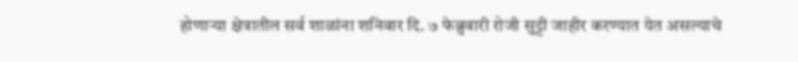होणाऱ्या क्षेत्रातील सर्व शाळांना शनिवार दि. ७ फेब्रुवारी रोजी सुट्टी जाहीर करण्यात येत असल्याचे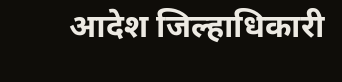आदेश जिल्हाधिकारी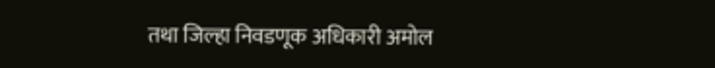तथा जिल्हा निवडणूक अधिकारी अमोल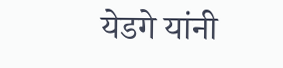येडगे यांनी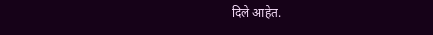दिले आहेत.